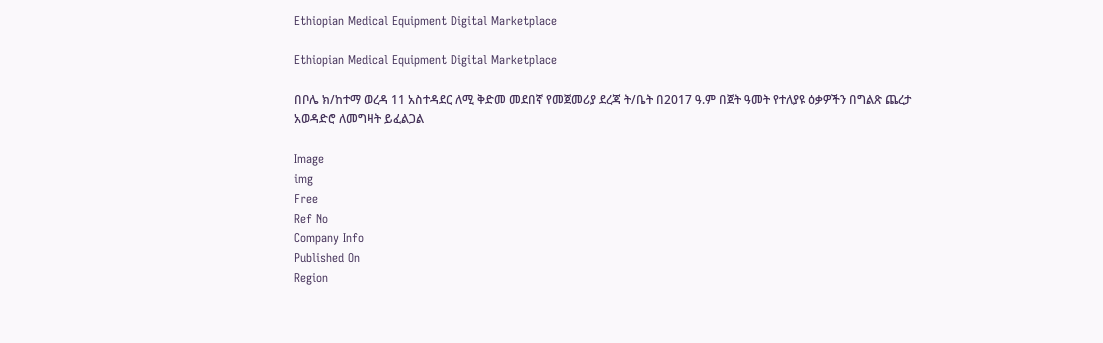Ethiopian Medical Equipment Digital Marketplace

Ethiopian Medical Equipment Digital Marketplace

በቦሌ ክ/ከተማ ወረዳ 11 አስተዳደር ለሚ ቅድመ መደበኛ የመጀመሪያ ደረጃ ት/ቤት በ2017 ዓ.ም በጀት ዓመት የተለያዩ ዕቃዎችን በግልጽ ጨረታ አወዳድሮ ለመግዛት ይፈልጋል

Image
img
Free
Ref No
Company Info
Published On
Region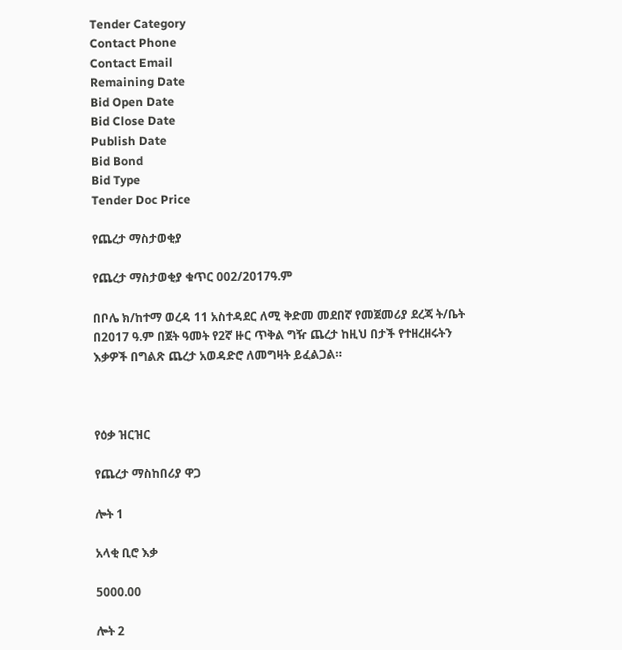Tender Category
Contact Phone
Contact Email
Remaining Date
Bid Open Date
Bid Close Date
Publish Date
Bid Bond
Bid Type
Tender Doc Price

የጨረታ ማስታወቂያ

የጨረታ ማስታወቂያ ቁጥር 002/2017ዓ.ም

በቦሌ ክ/ከተማ ወረዳ 11 አስተዳደር ለሚ ቅድመ መደበኛ የመጀመሪያ ደረጃ ት/ቤት በ2017 ዓ.ም በጀት ዓመት የ2ኛ ዙር ጥቅል ግዥ ጨረታ ከዚህ በታች የተዘረዘሩትን እቃዎች በግልጽ ጨረታ አወዳድሮ ለመግዛት ይፈልጋል።



የዕቃ ዝርዝር

የጨረታ ማስከበሪያ ዋጋ

ሎት 1

አላቂ ቢሮ እቃ

5000.00

ሎት 2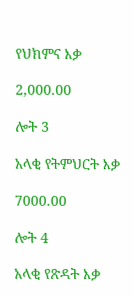የህክምና እቃ

2,000.00

ሎት 3

አላቂ የትምህርት እቃ

7000.00

ሎት 4

አላቂ የጽዳት እቃ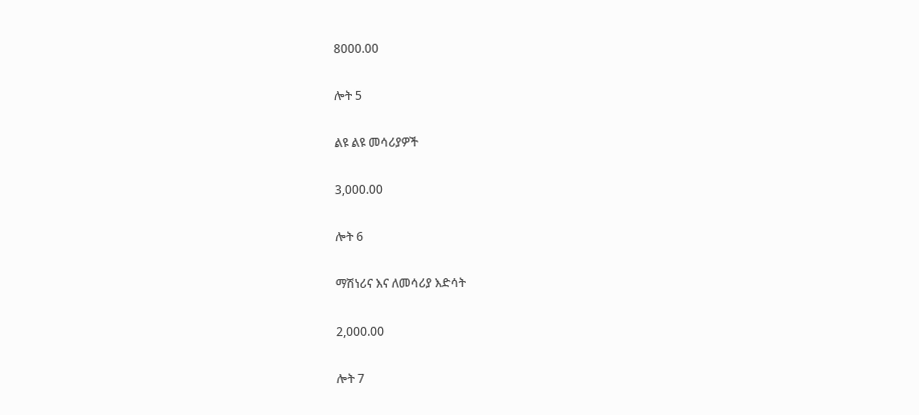8000.00

ሎት 5

ልዩ ልዩ መሳሪያዎች

3,000.00

ሎት 6

ማሽነሪና እና ለመሳሪያ እድሳት

2,000.00

ሎት 7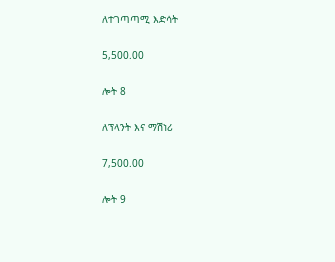ለተገጣጣሚ እድሳት

5,500.00

ሎት 8

ለፕላንት እና ማሽነሪ

7,500.00

ሎት 9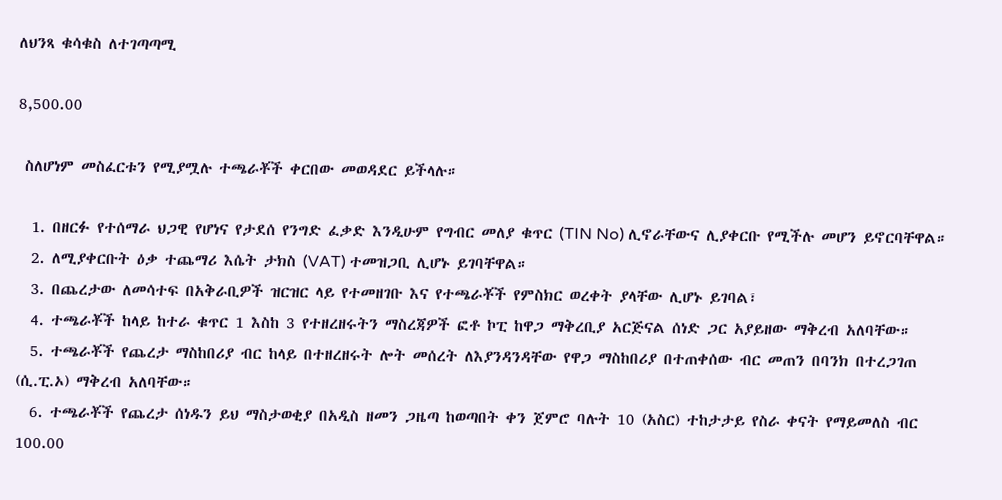ለህንጻ ቁሳቁስ ለተገጣጣሚ

8,500.00

 ስለሆነም መስፈርቱን የሚያሟሉ ተጫራቾች ቀርበው መወዳደር ይችላሉ።

  1. በዘርፉ የተሰማራ ህጋዊ የሆነና የታደሰ የንግድ ፈቃድ እንዲሁም የግብር መለያ ቁጥር (TIN No) ሊኖራቸውና ሊያቀርቡ የሚችሉ መሆን ይኖርባቸዋል።
  2. ለሚያቀርቡት ዕቃ ተጨማሪ እሴት ታክስ (VAT) ተመዝጋቢ ሊሆኑ ይገባቸዋል።
  3. በጨረታው ለመሳተፍ በአቅራቢዎች ዝርዝር ላይ የተመዘገቡ እና የተጫራቾች የምስክር ወረቀት ያላቸው ሊሆኑ ይገባል፣
  4. ተጫራቾች ከላይ ከተራ ቁጥር 1 እስከ 3 የተዘረዘሩትን ማስረጃዎች ፎቶ ኮፒ ከዋጋ ማቅረቢያ አርጅናል ሰነድ ጋር አያይዘው ማቅረብ አለባቸው።
  5. ተጫራቾች የጨረታ ማስከበሪያ ብር ከላይ በተዘረዘሩት ሎት መሰረት ለእያንዳንዳቸው የዋጋ ማስከበሪያ በተጠቀሰው ብር መጠን በባንክ በተረጋገጠ (ሲ.ፒ.ኦ) ማቅረብ አለባቸው።
  6. ተጫራቾች የጨረታ ሰነዱን ይህ ማስታወቂያ በአዲስ ዘመን ጋዜጣ ከወጣበት ቀን ጀምሮ ባሉት 10 (አስር) ተከታታይ የስራ ቀናት የማይመለስ ብር 100.00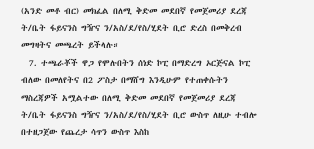(አንድ መቶ ብር) መክፈል በለሚ ቅድመ መደበኛ የመጀመሪያ ደረጃ ት/ቤት ፋይናንስ ግዥና ን/አስ/ደ/የስ/ሂደት ቢሮ ድረስ በመቅረብ መግዛትና መጫረት ይችላሉ።
  7. ተጫራቾች ዋጋ የሞሉበትን ሰነድ ኮፒ በማድረግ ኦርጅናል ኮፒ ብለው በመለየትና በ2 ፖስታ በማሸግ እንዲሁም የተጠቀሱትን ማስረጃዎች አሟልተው በለሚ ቅድመ መደበኛ የመጀመሪያ ደረጃ ት/ቤት ፋይናንስ ግዥና ን/አስ/ደ/የስ/ሂደት ቢሮ ውስጥ ለዚሁ ተብሎ በተዘጋጀው የጨረታ ሳጥን ውስጥ እስከ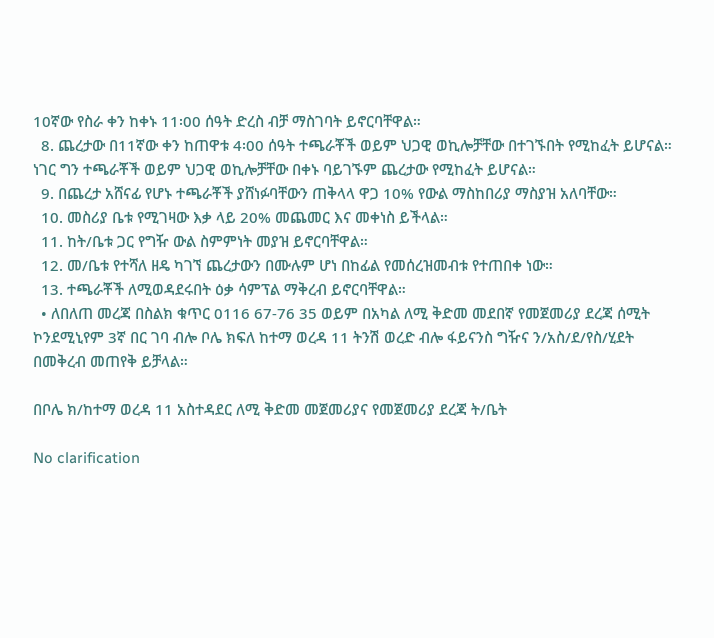10ኛው የስራ ቀን ከቀኑ 11፡00 ሰዓት ድረስ ብቻ ማስገባት ይኖርባቸዋል።
  8. ጨረታው በ11ኛው ቀን ከጠዋቱ 4፡00 ሰዓት ተጫራቾች ወይም ህጋዊ ወኪሎቻቸው በተገኙበት የሚከፈት ይሆናል። ነገር ግን ተጫራቾች ወይም ህጋዊ ወኪሎቻቸው በቀኑ ባይገኙም ጨረታው የሚከፈት ይሆናል።
  9. በጨረታ አሸናፊ የሆኑ ተጫራቾች ያሸነፉባቸውን ጠቅላላ ዋጋ 10% የውል ማስከበሪያ ማስያዝ አለባቸው።
  10. መስሪያ ቤቱ የሚገዛው እቃ ላይ 20% መጨመር እና መቀነስ ይችላል።
  11. ከት/ቤቱ ጋር የግዥ ውል ስምምነት መያዝ ይኖርባቸዋል።
  12. መ/ቤቱ የተሻለ ዘዴ ካገኘ ጨረታውን በሙሉም ሆነ በከፊል የመሰረዝመብቱ የተጠበቀ ነው።
  13. ተጫራቾች ለሚወዳደሩበት ዕቃ ሳምፕል ማቅረብ ይኖርባቸዋል።
  • ለበለጠ መረጃ በስልክ ቁጥር 0116 67-76 35 ወይም በአካል ለሚ ቅድመ መደበኛ የመጀመሪያ ደረጃ ሰሚት ኮንደሚኒየም 3ኛ በር ገባ ብሎ ቦሌ ክፍለ ከተማ ወረዳ 11 ትንሽ ወረድ ብሎ ፋይናንስ ግዥና ን/አስ/ደ/የስ/ሂደት በመቅረብ መጠየቅ ይቻላል።

በቦሌ ክ/ከተማ ወረዳ 11 አስተዳደር ለሚ ቅድመ መጀመሪያና የመጀመሪያ ደረጃ ት/ቤት

No clarification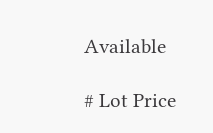Available

# Lot Price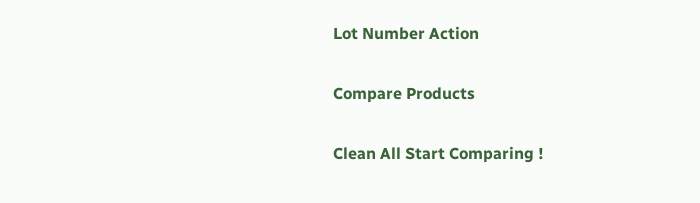Lot Number Action

Compare Products

Clean All Start Comparing !